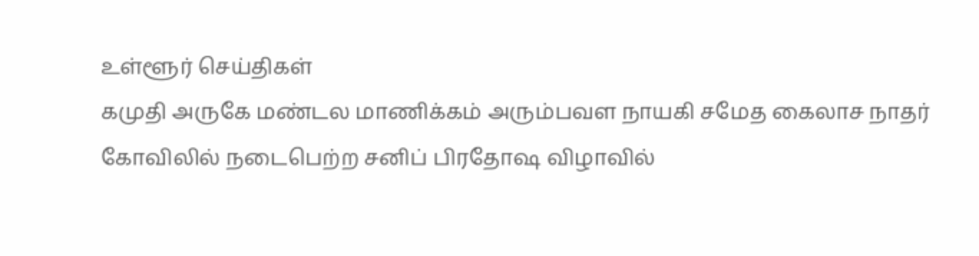உள்ளூர் செய்திகள்
கமுதி அருகே மண்டல மாணிக்கம் அரும்பவள நாயகி சமேத கைலாச நாதர் கோவிலில் நடைபெற்ற சனிப் பிரதோஷ விழாவில்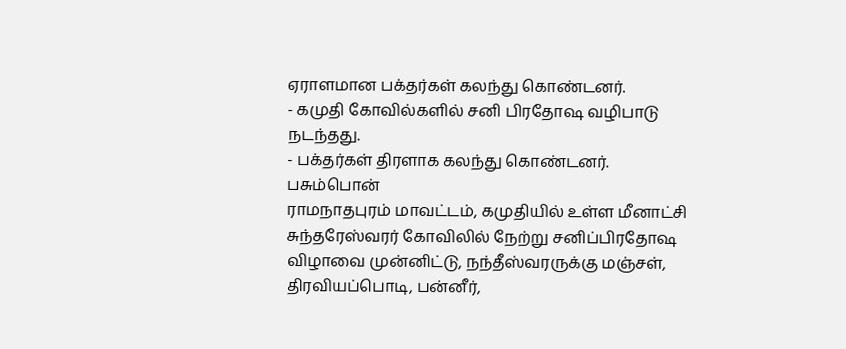ஏராளமான பக்தர்கள் கலந்து கொண்டனர்.
- கமுதி கோவில்களில் சனி பிரதோஷ வழிபாடு நடந்தது.
- பக்தர்கள் திரளாக கலந்து கொண்டனர்.
பசும்பொன்
ராமநாதபுரம் மாவட்டம், கமுதியில் உள்ள மீனாட்சி சுந்தரேஸ்வரர் கோவிலில் நேற்று சனிப்பிரதோஷ விழாவை முன்னிட்டு, நந்தீஸ்வரருக்கு மஞ்சள், திரவியப்பொடி, பன்னீர்,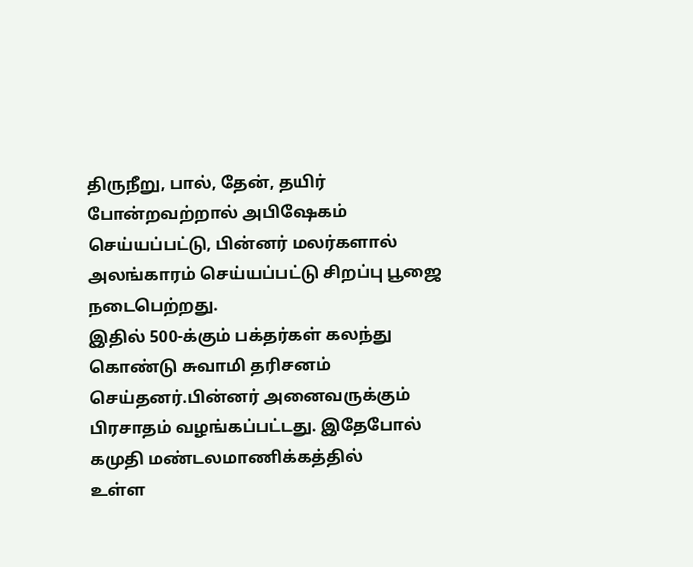திருநீறு, பால், தேன், தயிர் போன்றவற்றால் அபிஷேகம் செய்யப்பட்டு, பின்னர் மலர்களால் அலங்காரம் செய்யப்பட்டு சிறப்பு பூஜை நடைபெற்றது.
இதில் 500-க்கும் பக்தர்கள் கலந்து கொண்டு சுவாமி தரிசனம் செய்தனர்.பின்னர் அனைவருக்கும் பிரசாதம் வழங்கப்பட்டது. இதேபோல் கமுதி மண்டலமாணிக்கத்தில்
உள்ள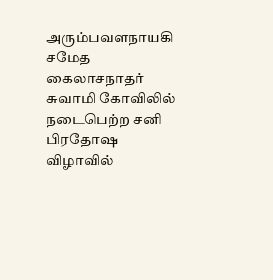அரும்பவளநாயகி சமேத கைலாசநாதர் சுவாமி கோவிலில் நடைபெற்ற சனி பிரதோஷ விழாவில்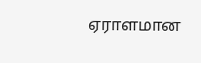ஏராளமான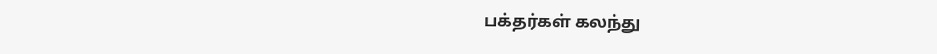பக்தர்கள் கலந்து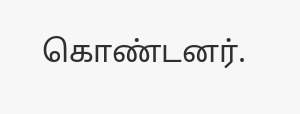கொண்டனர்.